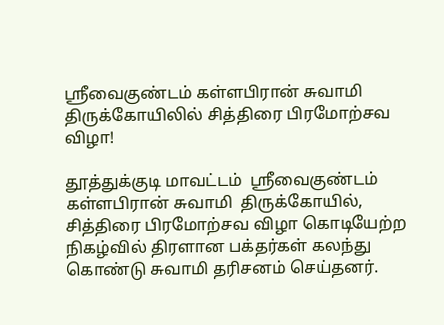ஸ்ரீவைகுண்டம் கள்ளபிரான் சுவாமி திருக்கோயிலில் சித்திரை பிரமோற்சவ விழா!

தூத்துக்குடி மாவட்டம்  ஸ்ரீவைகுண்டம் கள்ளபிரான் சுவாமி  திருக்கோயில், சித்திரை பிரமோற்சவ விழா கொடியேற்ற நிகழ்வில் திரளான பக்தர்கள் கலந்து கொண்டு சுவாமி தரிசனம் செய்தனர்.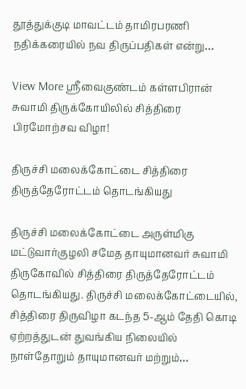தூத்துக்குடி மாவட்டம் தாமிரபரணி நதிக்கரையில் நவ திருப்பதிகள் என்று…

View More ஸ்ரீவைகுண்டம் கள்ளபிரான் சுவாமி திருக்கோயிலில் சித்திரை பிரமோற்சவ விழா!

திருச்சி மலைக்கோட்டை சித்திரை திருத்தேரோட்டம் தொடங்கியது

திருச்சி மலைக்கோட்டை அருள்மிகு மட்டுவார்குழலி சமேத தாயுமானவர் சுவாமி திருகோவில் சித்திரை திருத்தேரோட்டம் தொடங்கியது. திருச்சி மலைக்கோட்டையில், சித்திரை திருவிழா கடந்த 5-ஆம் தேதி கொடி ஏற்றத்துடன் துவங்கிய நிலையில் நாள்தோறும் தாயுமானவர் மற்றும்…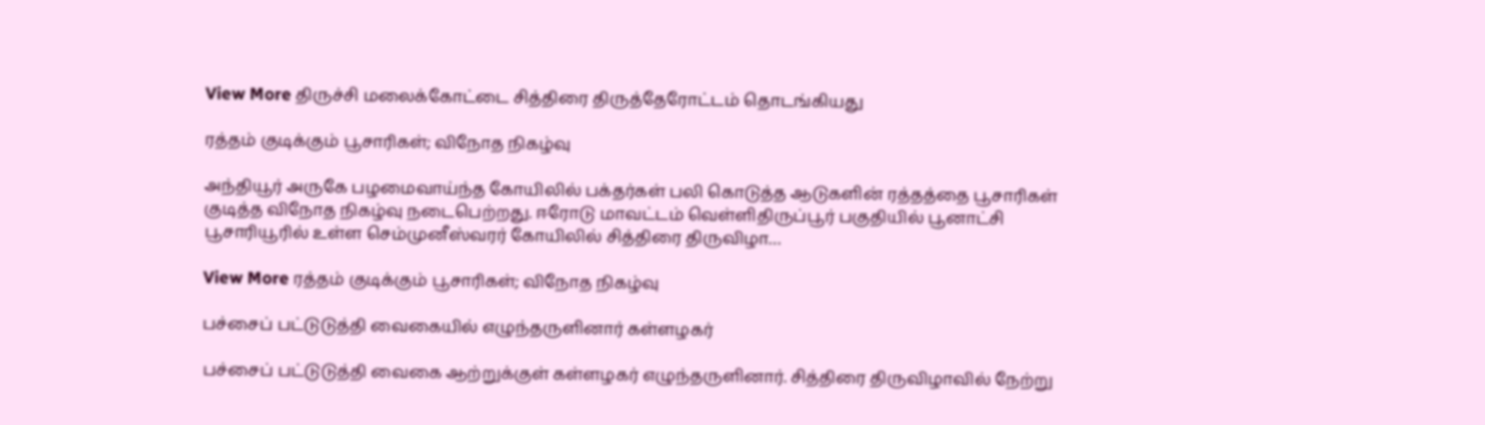View More திருச்சி மலைக்கோட்டை சித்திரை திருத்தேரோட்டம் தொடங்கியது

ரத்தம் குடிக்கும் பூசாரிகள்; விநோத நிகழ்வு

அந்தியூர் அருகே பழமைவாய்ந்த கோயிலில் பக்தர்கள் பலி கொடுத்த ஆடுகளின் ரத்தத்தை பூசாரிகள் குடித்த விநோத நிகழ்வு நடைபெற்றது. ஈரோடு மாவட்டம் வெள்ளிதிருப்பூர் பகுதியில் பூனாட்சி பூசாரியூரில் உள்ள செம்முனீஸ்வரர் கோயிலில் சித்திரை திருவிழா…

View More ரத்தம் குடிக்கும் பூசாரிகள்; விநோத நிகழ்வு

பச்சைப் பட்டுடுத்தி வைகையில் எழுந்தருளினார் கள்ளழகர்

பச்சைப் பட்டுடுத்தி வைகை ஆற்றுக்குள் கள்ளழகர் எழுந்தருளினார். சித்திரை திருவிழாவில் நேற்று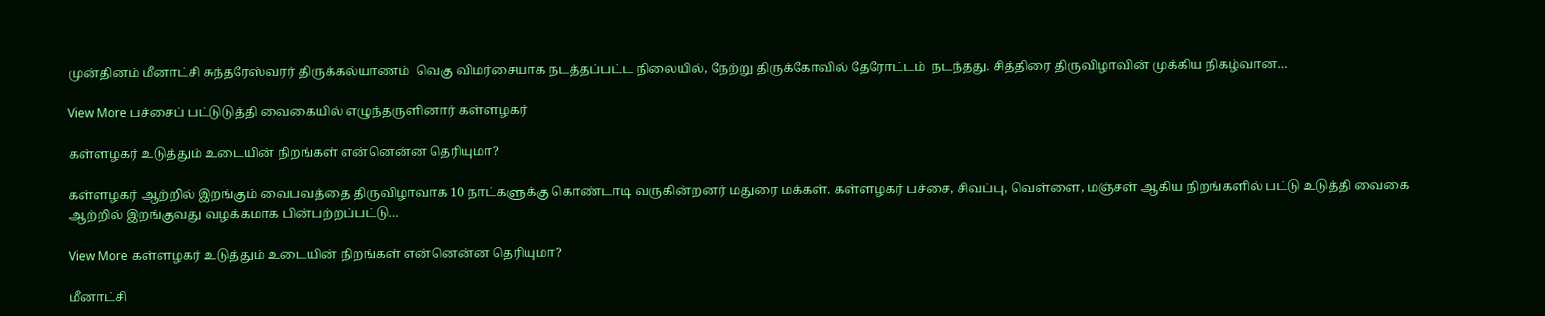முன்தினம் மீனாட்சி சுந்தரேஸ்வரர் திருக்கல்யாணம்  வெகு விமர்சையாக நடத்தப்பட்ட நிலையில், நேற்று திருக்கோவில் தேரோட்டம்  நடந்தது. சித்திரை திருவிழாவின் முக்கிய நிகழ்வான…

View More பச்சைப் பட்டுடுத்தி வைகையில் எழுந்தருளினார் கள்ளழகர்

கள்ளழகர் உடுத்தும் உடையின் நிறங்கள் என்னென்ன தெரியுமா?

கள்ளழகர் ஆற்றில் இறங்கும் வைபவத்தை திருவிழாவாக 10 நாட்களுக்கு கொண்டாடி வருகின்றனர் மதுரை மக்கள். கள்ளழகர் பச்சை, சிவப்பு, வெள்ளை, மஞ்சள் ஆகிய நிறங்களில் பட்டு உடுத்தி வைகை ஆற்றில் இறங்குவது வழக்கமாக பின்பற்றப்பட்டு…

View More கள்ளழகர் உடுத்தும் உடையின் நிறங்கள் என்னென்ன தெரியுமா?

மீனாட்சி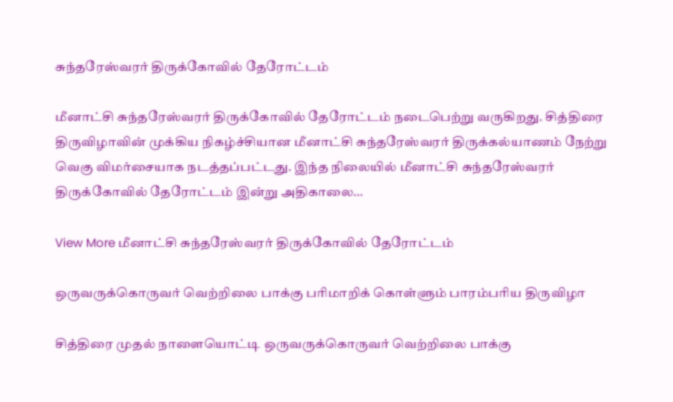சுந்தரேஸ்வரர் திருக்கோவில் தேரோட்டம்

மீனாட்சி சுந்தரேஸ்வரர் திருக்கோவில் தேரோட்டம் நடைபெற்று வருகிறது. சித்திரை திருவிழாவின் முக்கிய நிகழ்ச்சியான மீனாட்சி சுந்தரேஸ்வரர் திருக்கல்யாணம் நேற்று வெகு விமர்சையாக நடத்தப்பட்டது. இந்த நிலையில் மீனாட்சி சுந்தரேஸ்வரர் திருக்கோவில் தேரோட்டம் இன்று அதிகாலை…

View More மீனாட்சி சுந்தரேஸ்வரர் திருக்கோவில் தேரோட்டம்

ஒருவருக்கொருவர் வெற்றிலை பாக்கு பரிமாறிக் கொள்ளும் பாரம்பரிய திருவிழா

சித்திரை முதல் நாளையொட்டி ஒருவருக்கொருவர் வெற்றிலை பாக்கு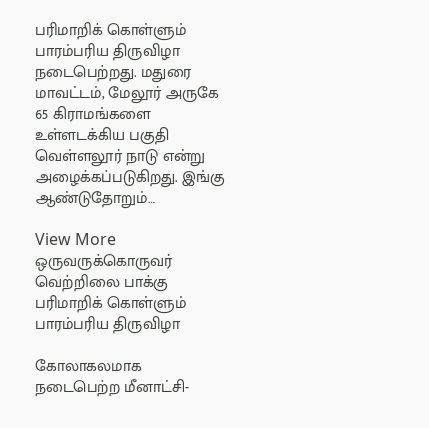பரிமாறிக் கொள்ளும் பாரம்பரிய திருவிழா நடைபெற்றது. மதுரை மாவட்டம், மேலூர் அருகே 65 கிராமங்களை உள்ளடக்கிய பகுதி வெள்ளலூர் நாடு என்று அழைக்கப்படுகிறது. இங்கு ஆண்டுதோறும்…

View More ஒருவருக்கொருவர் வெற்றிலை பாக்கு பரிமாறிக் கொள்ளும் பாரம்பரிய திருவிழா

கோலாகலமாக நடைபெற்ற மீனாட்சி-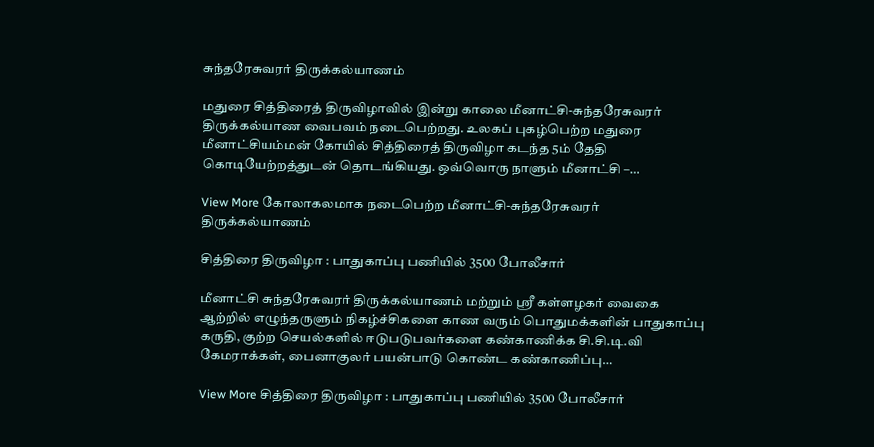சுந்தரேசுவரர் திருக்கல்யாணம்

மதுரை சித்திரைத் திருவிழாவில் இன்று காலை மீனாட்சி-சுந்தரேசுவரர் திருக்கல்யாண வைபவம் நடைபெற்றது. உலகப் புகழ்பெற்ற மதுரை மீனாட்சியம்மன் கோயில் சித்திரைத் திருவிழா கடந்த 5ம் தேதி கொடியேற்றத்துடன் தொடங்கியது. ஒவ்வொரு நாளும் மீனாட்சி –…

View More கோலாகலமாக நடைபெற்ற மீனாட்சி-சுந்தரேசுவரர் திருக்கல்யாணம்

சித்திரை திருவிழா : பாதுகாப்பு பணியில் 3500 போலீசார்

மீனாட்சி சுந்தரேசுவரர் திருக்கல்யாணம் மற்றும் ஸ்ரீ கள்ளழகர் வைகை ஆற்றில் எழுந்தருளும் நிகழ்ச்சிகளை காண வரும் பொதுமக்களின் பாதுகாப்பு கருதி, குற்ற செயல்களில் ஈடுபடுபவர்களை கண்காணிக்க சி.சி.டி.வி கேமராக்கள், பைனாகுலர் பயன்பாடு கொண்ட கண்காணிப்பு…

View More சித்திரை திருவிழா : பாதுகாப்பு பணியில் 3500 போலீசார்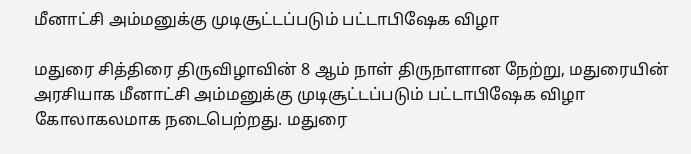மீனாட்சி அம்மனுக்கு முடிசூட்டப்படும் பட்டாபிஷேக விழா

மதுரை சித்திரை திருவிழாவின் 8 ஆம் நாள் திருநாளான நேற்று, மதுரையின் அரசியாக மீனாட்சி அம்மனுக்கு முடிசூட்டப்படும் பட்டாபிஷேக விழா கோலாகலமாக நடைபெற்றது. மதுரை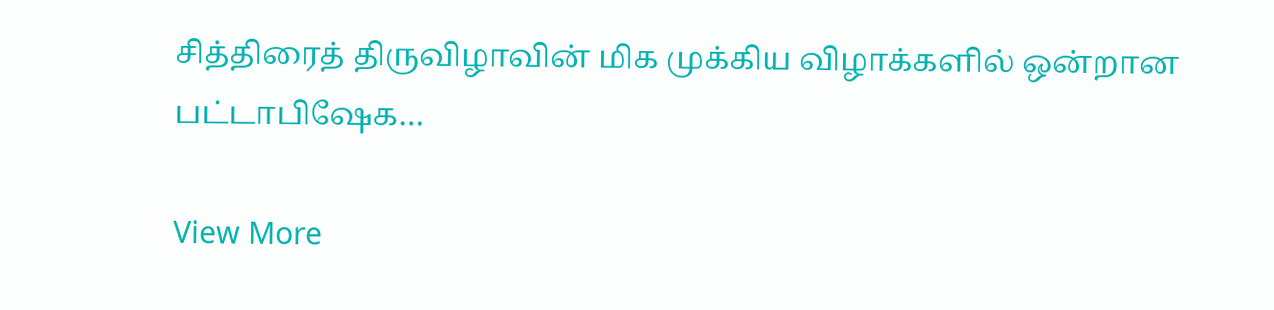சித்திரைத் திருவிழாவின் மிக முக்கிய விழாக்களில் ஒன்றான பட்டாபிஷேக…

View More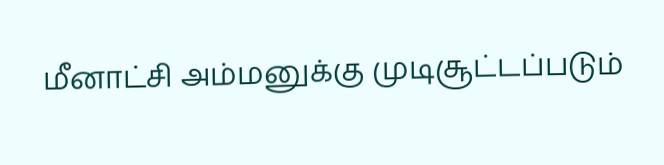மீனாட்சி அம்மனுக்கு முடிசூட்டப்படும்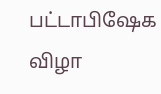பட்டாபிஷேக விழா